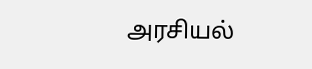அரசியல்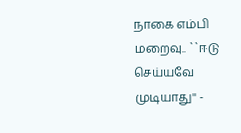நாகை எம்பி மறைவு.. ``ஈடு செய்யவே முடியாது'' -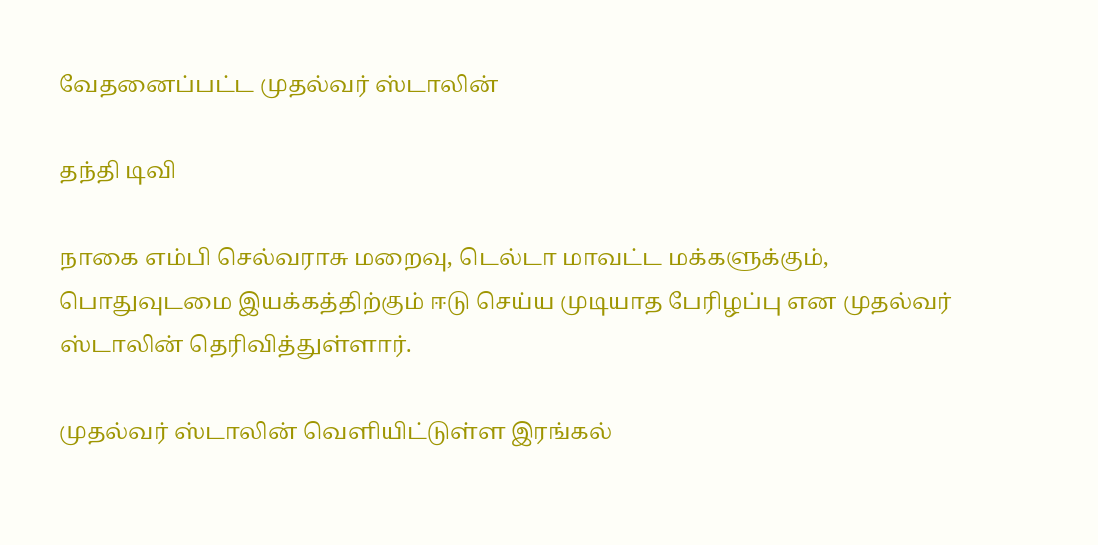வேதனைப்பட்ட முதல்வர் ஸ்டாலின்

தந்தி டிவி

நாகை எம்பி செல்வராசு மறைவு, டெல்டா மாவட்ட மக்களுக்கும், பொதுவுடமை இயக்கத்திற்கும் ஈடு செய்ய முடியாத பேரிழப்பு என முதல்வர் ஸ்டாலின் தெரிவித்துள்ளார்.

முதல்வர் ஸ்டாலின் வெளியிட்டுள்ள இரங்கல்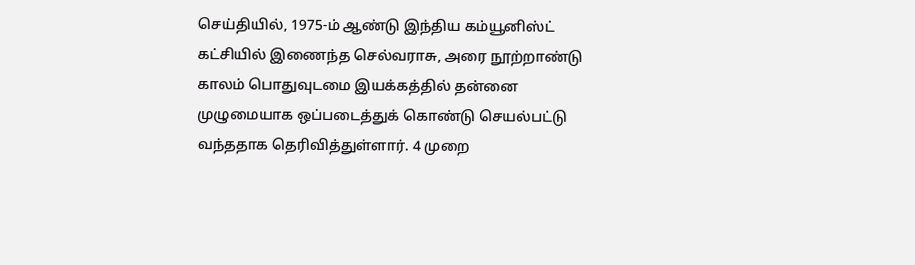செய்தியில், 1975-ம் ஆண்டு இந்திய கம்யூனிஸ்ட் கட்சியில் இணைந்த செல்வராசு, அரை நூற்றாண்டு காலம் பொதுவுடமை இயக்கத்தில் தன்னை முழுமையாக ஒப்படைத்துக் கொண்டு செயல்பட்டு வந்ததாக தெரிவித்துள்ளார். 4 முறை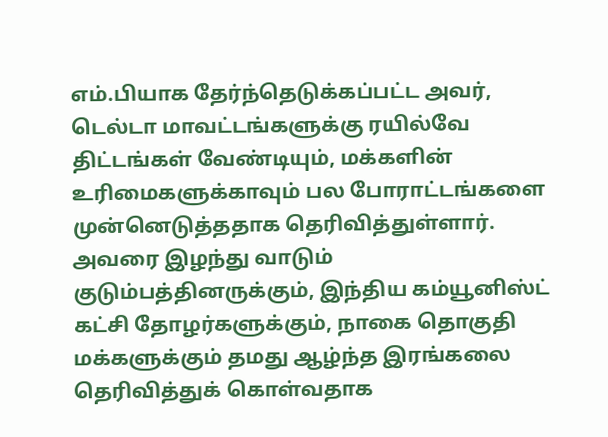எம்.பியாக தேர்ந்தெடுக்கப்பட்ட அவர், டெல்டா மாவட்டங்களுக்கு ரயில்வே திட்டங்கள் வேண்டியும், மக்களின் உரிமைகளுக்காவும் பல போராட்டங்களை முன்னெடுத்ததாக தெரிவித்துள்ளார். அவரை இழந்து வாடும் குடும்பத்தினருக்கும், இந்திய கம்யூனிஸ்ட் கட்சி தோழர்களுக்கும், நாகை தொகுதி மக்களுக்கும் தமது ஆழ்ந்த இரங்கலை தெரிவித்துக் கொள்வதாக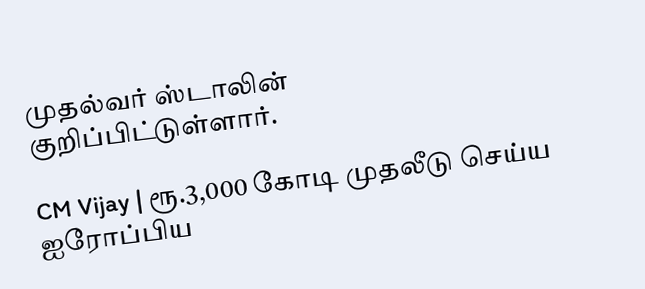முதல்வர் ஸ்டாலின் குறிப்பிட்டுள்ளார்.

CM Vijay | ரூ.3,000 கோடி முதலீடு செய்ய ஐரோப்பிய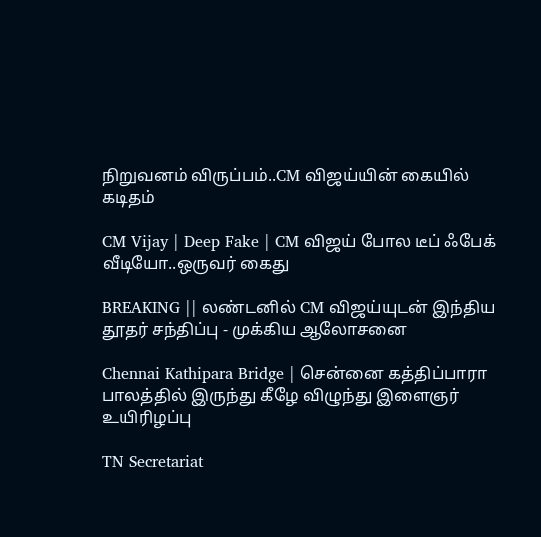நிறுவனம் விருப்பம்..CM விஜய்யின் கையில் கடிதம்

CM Vijay | Deep Fake | CM விஜய் போல டீப் ஃபேக் வீடியோ..ஒருவர் கைது

BREAKING || லண்டனில் CM விஜய்யுடன் இந்திய தூதர் சந்திப்பு - முக்கிய ஆலோசனை

Chennai Kathipara Bridge | சென்னை கத்திப்பாரா பாலத்தில் இருந்து கீழே விழுந்து இளைஞர் உயிரிழப்பு

TN Secretariat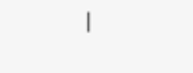|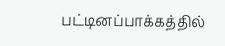பட்டினப்பாக்கத்தில்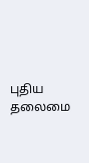புதிய தலைமை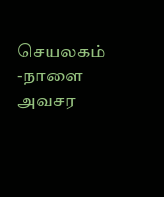செயலகம் -நாளை அவசர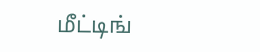மீட்டிங்